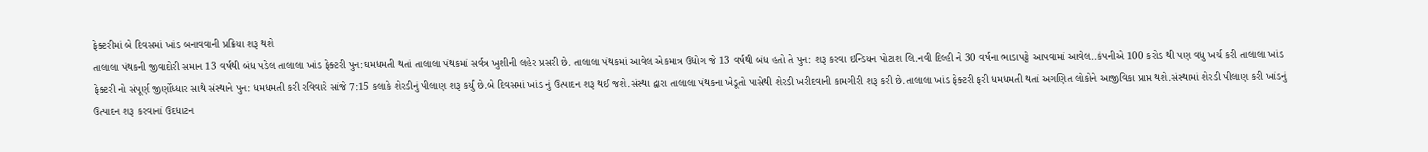ફેક્ટરીમાં બે દિવસમાં ખાંડ બનાવવાની પ્રક્રિયા શરૂ થશે
તાલાલા પંથકની જીવાદોરી સમાન 13 વર્ષથી બંધ પડેલ તાલાલા ખાંડ ફેક્ટરી પુન:ઘમધમતી થતાં તાલાલા પંથકમાં સર્વત્ર ખુશીની લહેર પ્રસરી છે. તાલાલા પંથકમાં આવેલ એકમાત્ર ઉદ્યોગ જે 13 વર્ષથી બંધ હતો તે પુન: શરૂ કરવા ઇન્ડિયન પોટાશ લિ.નવી દિલ્હી ને 30 વર્ષના ભાડાપટ્ટે આપવામાં આવેલ..કંપનીએ 100 કરોડ થી પણ વધુ ખર્ચ કરી તાલાલા ખાંડ ફેક્ટરી નો સંપૂર્ણ જીર્ણોધ્ધાર સાથે સંસ્થાને પુન: ધમધમતી કરી રવિવારે સાંજે 7:15 કલાકે શેરડીનું પીલાણ શરૂ કર્યું છે.બે દિવસમાં ખાંડ નું ઉત્પાદન શરૂ થઈ જશે.સંસ્થા દ્વારા તાલાલા પંથકના ખેડૂતો પાસેથી શેરડી ખરીદવાની કામગીરી શરૂ કરી છે.તાલાલા ખાંડ ફેક્ટરી ફરી ધમધમતી થતાં અગણિત લોકોને આજીવિકા પ્રાપ્ત થશે.સંસ્થામાં શેરડી પીલાણ કરી ખાંડનું ઉત્પાદન શરૂ કરવાનાં ઉદધાટન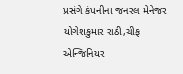પ્રસંગે કંપનીના જનરલ મેનેજર યોગેશકુમાર રાઠી,ચીફ એન્જિનિયર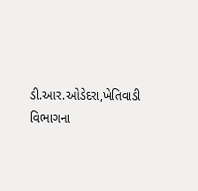ડી.આર.ઓડેદરા,ખેતિવાડી વિભાગના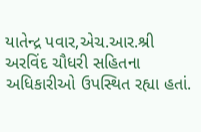યાતેન્દ્ર પવાર,એચ.આર.શ્રી અરવિંદ ચૌધરી સહિતના અધિકારીઓ ઉપસ્થિત રહ્યા હતાં.